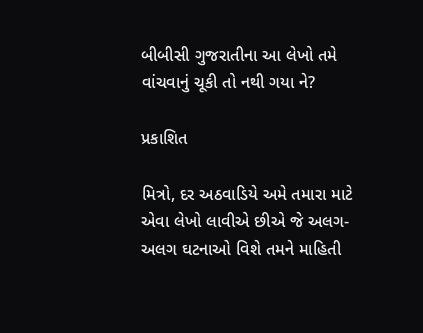બીબીસી ગુજરાતીના આ લેખો તમે વાંચવાનું ચૂકી તો નથી ગયા ને?

પ્રકાશિત

મિત્રો, દર અઠવાડિયે અમે તમારા માટે એવા લેખો લાવીએ છીએ જે અલગ-અલગ ઘટનાઓ વિશે તમને માહિતી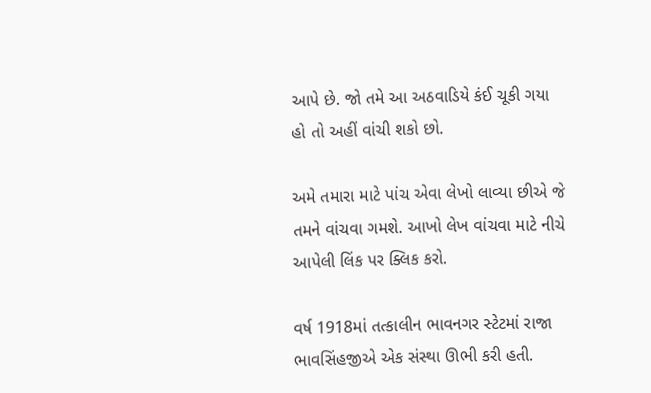આપે છે. જો તમે આ અઠવાડિયે કંઈ ચૂકી ગયા હો તો અહીં વાંચી શકો છો.

અમે તમારા માટે પાંચ એવા લેખો લાવ્યા છીએ જે તમને વાંચવા ગમશે. આખો લેખ વાંચવા માટે નીચે આપેલી લિંક પર ક્લિક કરો.

વર્ષ 1918માં તત્કાલીન ભાવનગર સ્ટેટમાં રાજા ભાવસિંહજીએ એક સંસ્થા ઊભી કરી હતી.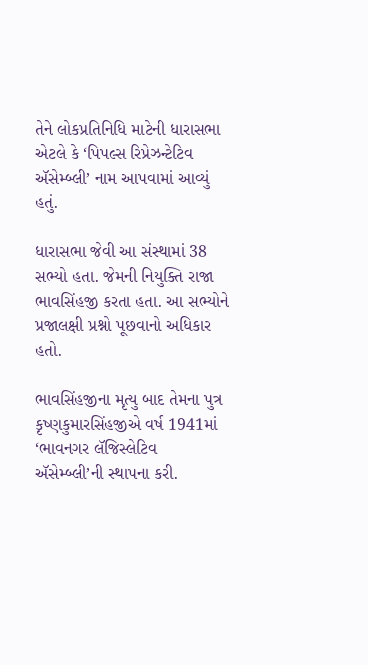તેને લોકપ્રતિનિધિ માટેની ધારાસભા એટલે કે ‘પિપલ્સ રિપ્રેઝન્ટેટિવ ઍસેમ્બ્લી’ નામ આપવામાં આવ્યું હતું.

ધારાસભા જેવી આ સંસ્થામાં 38 સભ્યો હતા. જેમની નિયુક્તિ રાજા ભાવસિંહજી કરતા હતા. આ સભ્યોને પ્રજાલક્ષી પ્રશ્નો પૂછવાનો અધિકાર હતો.

ભાવસિંહજીના મૃત્યુ બાદ તેમના પુત્ર કૃષ્ણકુમારસિંહજીએ વર્ષ 1941માં ‘ભાવનગર લૅજિસ્લેટિવ ઍસેમ્બ્લી’ની સ્થાપના કરી.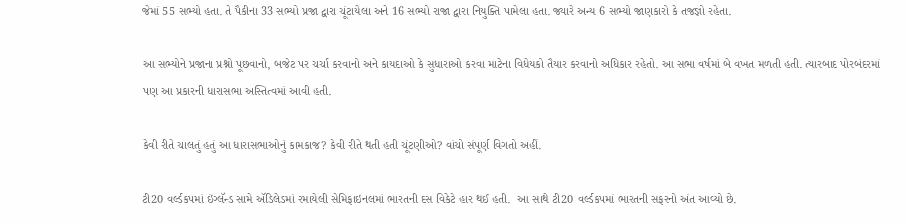જેમાં 55 સભ્યો હતા. તે પૈકીના 33 સભ્યો પ્રજા દ્વારા ચૂંટાયેલા અને 16 સભ્યો રાજા દ્વારા નિયુક્તિ પામેલા હતા. જ્યારે અન્ય 6 સભ્યો જાણકારો કે તજજ્ઞો રહેતા.

આ સભ્યોને પ્રજાના પ્રશ્નો પૂછવાનો, બજેટ પર ચર્ચા કરવાનો અને કાયદાઓ કે સુધારાઓ કરવા માટેના વિધેયકો તૈયાર કરવાનો અધિકાર રહેતો. આ સભા વર્ષમાં બે વખત મળતી હતી. ત્યારબાદ પોરબંદરમાં પણ આ પ્રકારની ધારાસભા અસ્તિત્વમાં આવી હતી.

કેવી રીતે ચાલતું હતું આ ધારાસભાઓનું કામકાજ? કેવી રીતે થતી હતી ચૂંટણીઓ? વાંચો સંપૂર્ણ વિગતો અહીં.

ટી20 વર્લ્ડકપમાં ઇંગ્લૅન્ડ સામે ઍડિલેડમાં રમાયેલી સેમિફાઇનલમાં ભારતની દસ વિકેટે હાર થઈ હતી.  આ સાથે ટી20 વર્લ્ડકપમાં ભારતની સફરનો અંત આવ્યો છે.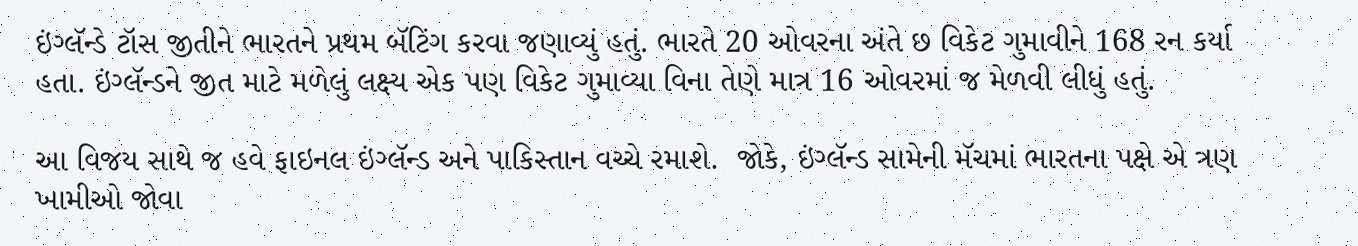ઇંગ્લૅન્ડે ટૉસ જીતીને ભારતને પ્રથમ બૅટિંગ કરવા જણાવ્યું હતું. ભારતે 20 ઓવરના અંતે છ વિકેટ ગુમાવીને 168 રન કર્યા હતા. ઇંગ્લૅન્ડને જીત માટે મળેલું લક્ષ્ય એક પણ વિકેટ ગુમાવ્યા વિના તેણે માત્ર 16 ઓવરમાં જ મેળવી લીધું હતું.

આ વિજય સાથે જ હવે ફાઇનલ ઇંગ્લૅન્ડ અને પાકિસ્તાન વચ્ચે રમાશે.  જોકે, ઇંગ્લૅન્ડ સામેની મૅચમાં ભારતના પક્ષે એ ત્રણ ખામીઓ જોવા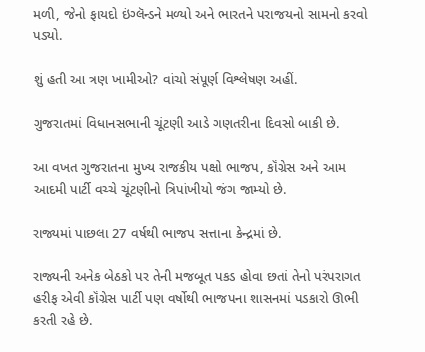મળી, જેનો ફાયદો ઇંગ્લૅન્ડને મળ્યો અને ભારતને પરાજયનો સામનો કરવો પડ્યો.

શું હતી આ ત્રણ ખામીઓ? વાંચો સંપૂર્ણ વિશ્લેષણ અહીં.

ગુજરાતમાં વિધાનસભાની ચૂંટણી આડે ગણતરીના દિવસો બાકી છે.

આ વખત ગુજરાતના મુખ્ય રાજકીય પક્ષો ભાજપ, કૉંગ્રેસ અને આમ આદમી પાર્ટી વચ્ચે ચૂંટણીનો ત્રિપાંખીયો જંગ જામ્યો છે.

રાજ્યમાં પાછલા 27 વર્ષથી ભાજપ સત્તાના કેન્દ્રમાં છે.

રાજ્યની અનેક બેઠકો પર તેની મજબૂત પકડ હોવા છતાં તેનો પરંપરાગત હરીફ એવી કૉંગ્રેસ પાર્ટી પણ વર્ષોથી ભાજપના શાસનમાં પડકારો ઊભી કરતી રહે છે.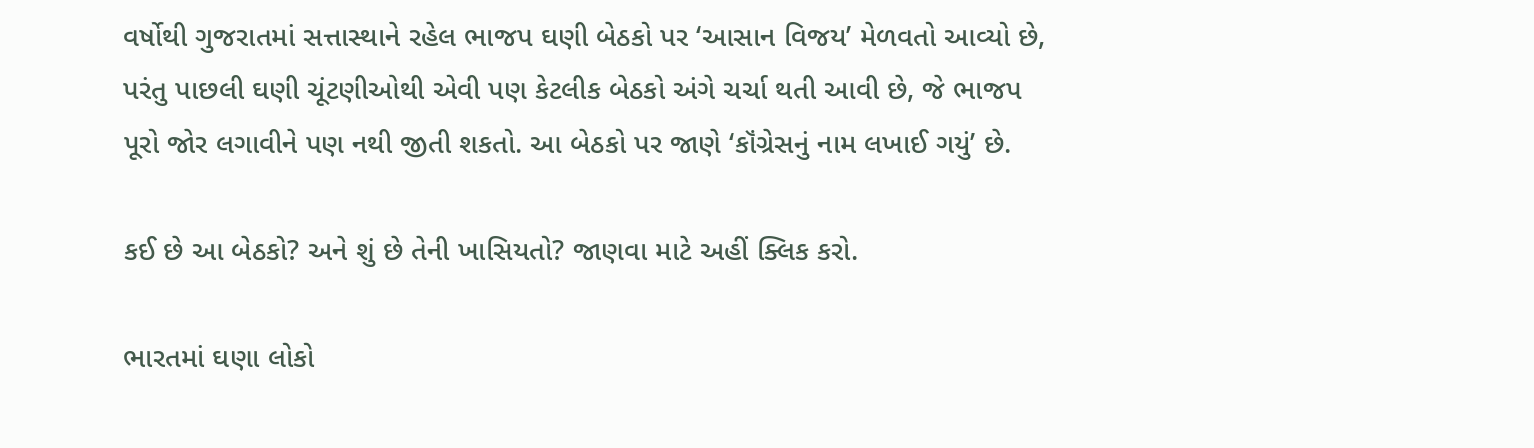વર્ષોથી ગુજરાતમાં સત્તાસ્થાને રહેલ ભાજપ ઘણી બેઠકો પર ‘આસાન વિજય’ મેળવતો આવ્યો છે, પરંતુ પાછલી ઘણી ચૂંટણીઓથી એવી પણ કેટલીક બેઠકો અંગે ચર્ચા થતી આવી છે, જે ભાજપ પૂરો જોર લગાવીને પણ નથી જીતી શકતો. આ બેઠકો પર જાણે ‘કૉંગ્રેસનું નામ લખાઈ ગયું’ છે.

કઈ છે આ બેઠકો? અને શું છે તેની ખાસિયતો? જાણવા માટે અહીં ક્લિક કરો.

ભારતમાં ઘણા લોકો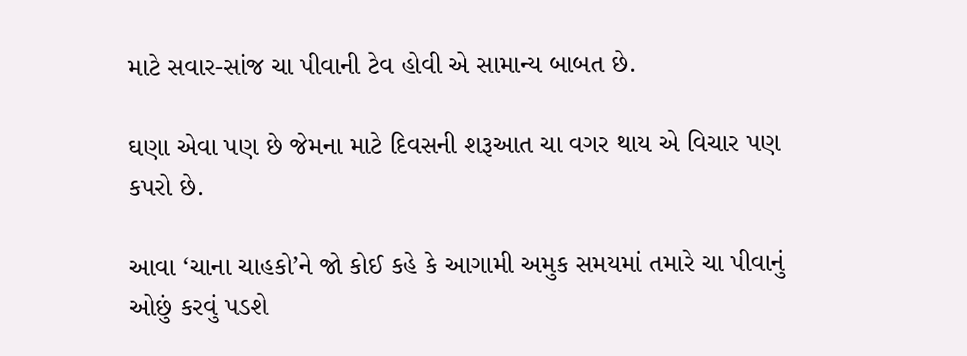માટે સવાર-સાંજ ચા પીવાની ટેવ હોવી એ સામાન્ય બાબત છે.

ઘણા એવા પણ છે જેમના માટે દિવસની શરૂઆત ચા વગર થાય એ વિચાર પણ કપરો છે.

આવા ‘ચાના ચાહકો’ને જો કોઈ કહે કે આગામી અમુક સમયમાં તમારે ચા પીવાનું ઓછું કરવું પડશે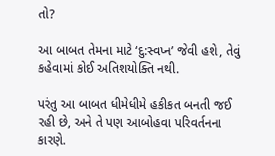તો?

આ બાબત તેમના માટે ‘દુ:સ્વપ્ન’ જેવી હશે, તેવું કહેવામાં કોઈ અતિશયોક્તિ નથી.

પરંતુ આ બાબત ધીમેધીમે હકીકત બનતી જઈ રહી છે, અને તે પણ આબોહવા પરિવર્તનના કારણે.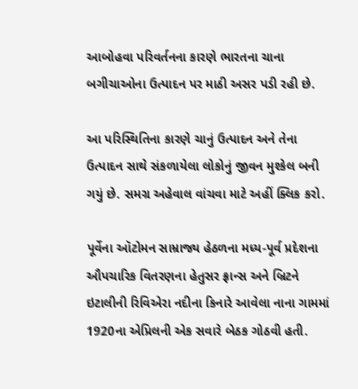આબોહવા પરિવર્તનના કારણે ભારતના ચાના બગીચાઓના ઉત્પાદન પર માઠી અસર પડી રહી છે.

આ પરિસ્થિતિના કારણે ચાનું ઉત્પાદન અને તેના ઉત્પાદન સાથે સંકળાયેલા લોકોનું જીવન મુશ્કેલ બની ગયું છે. સમગ્ર અહેવાલ વાંચવા માટે અહીં ક્લિક કરો.

પૂર્વેના ઑટોમન સામ્રાજ્ય હેઠળના મધ્ય-પૂર્વ પ્રદેશના ઔપચારિક વિતરણના હેતુસર ફ્રાન્સ અને બ્રિટને ઇટાલીની રિવિએરા નદીના કિનારે આવેલા નાના ગામમાં 1920ના એપ્રિલની એક સવારે બેઠક ગોઠવી હતી.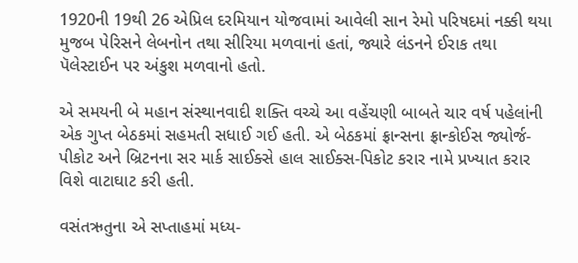1920ની 19થી 26 એપ્રિલ દરમિયાન યોજવામાં આવેલી સાન રેમો પરિષદમાં નક્કી થયા મુજબ પેરિસને લેબનોન તથા સીરિયા મળવાનાં હતાં, જ્યારે લંડનને ઈરાક તથા પૅલેસ્ટાઈન પર અંકુશ મળવાનો હતો.

એ સમયની બે મહાન સંસ્થાનવાદી શક્તિ વચ્ચે આ વહેંચણી બાબતે ચાર વર્ષ પહેલાંની એક ગુપ્ત બેઠકમાં સહમતી સધાઈ ગઈ હતી. એ બેઠકમાં ફ્રાન્સના ફ્રાન્કોઈસ જ્યોર્જ-પીકોટ અને બ્રિટનના સર માર્ક સાઈક્સે હાલ સાઈક્સ-પિકોટ કરાર નામે પ્રખ્યાત કરાર વિશે વાટાઘાટ કરી હતી.

વસંતઋતુના એ સપ્તાહમાં મધ્ય-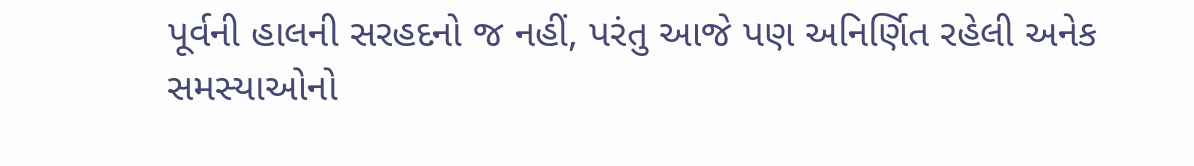પૂર્વની હાલની સરહદનો જ નહીં, પરંતુ આજે પણ અનિર્ણિત રહેલી અનેક સમસ્યાઓનો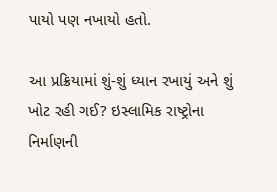પાયો પણ નખાયો હતો.

આ પ્રક્રિયામાં શું-શું ધ્યાન રખાયું અને શું ખોટ રહી ગઈ? ઇસ્લામિક રાષ્ટ્રોના નિર્માણની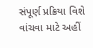સંપૂર્ણ પ્રક્રિયા વિશે વાંચવા માટે અહીં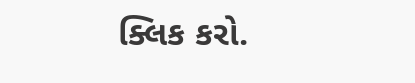ક્લિક કરો.